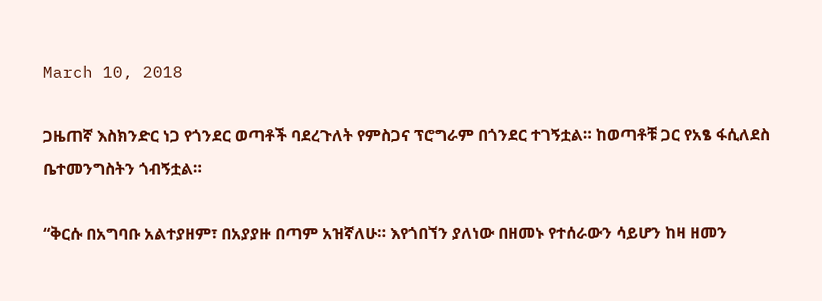March 10, 2018

ጋዜጠኛ እስክንድር ነጋ የጎንደር ወጣቶች ባደረጉለት የምስጋና ፕሮግራም በጎንደር ተገኝቷል። ከወጣቶቹ ጋር የአፄ ፋሲለደስ ቤተመንግስትን ጎብኝቷል።

“ቅርሱ በአግባቡ አልተያዘም፣ በአያያዙ በጣም አዝኛለሁ። እየጎበኘን ያለነው በዘመኑ የተሰራውን ሳይሆን ከዛ ዘመን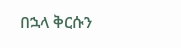በኋላ ቅርሱን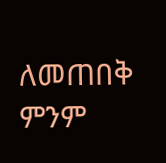ለመጠበቅ ምንም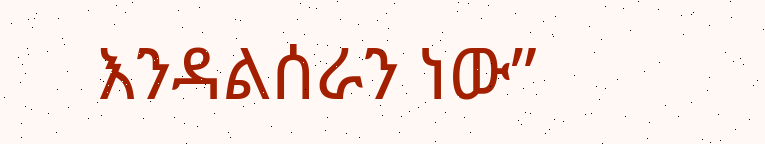እንዳልሰራን ነው”